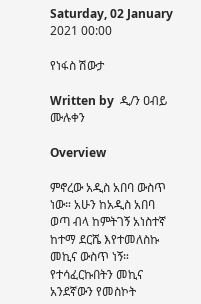Saturday, 02 January 2021 00:00

የነፋስ ሽውታ

Written by  ዲ/ን ዐብይ ሙሉቀን

Overview

ምኖረው አዲስ አበባ ውስጥ ነው። አሁን ከአዲስ አበባ ወጣ ብላ ከምትገኝ አነስተኛ ከተማ ደርሼ እየተመለስኩ መኪና ውስጥ ነኝ። የተሳፈርኩበትን መኪና አንደኛውን የመስኮት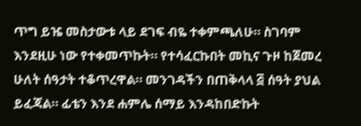ጥግ ይዤ መስታውቱ ላይ ደገፍ ብዬ ተቀምጫለሁ። ስገባም እንደዚሁ ነው የተቀመጥኩት። የተሳፈርኩበት መኪና ጉዞ ከጀመረ ሁለት ሰዓታት ተቆጥረዋል። መንገዳችን በጠቅላላ ፭ ሰዓት ያህል ይፈጃል። ፊቴን እንደ ሐምሌ ሰማይ እንዳከበድኩት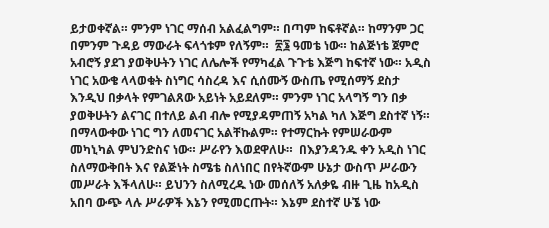ይታወቀኛል። ምንም ነገር ማሰብ አልፈልግም። በጣም ከፍቶኛል። ከማንም ጋር በምንም ጉዳይ ማውራት ፍላጎቱም የለኝም።  ፳፮ ዓመቴ ነው። ከልጅነቴ ጀምሮ አብሮኝ ያደገ ያወቅሁትን ነገር ለሌሎች የማካፈል ጉጉቴ እጅግ ከፍተኛ ነው። አዲስ ነገር አውቄ ላላወቁት ስነግር ሳስረዳ እና ሲሰሙኝ ውስጤ የሚሰማኝ ደስታ እንዲህ በቃላት የምገልጸው አይነት አይደለም። ምንም ነገር አላግኝ ግን በቃ ያወቅሁትን ልናገር በተለይ ልብ ብሎ የሚያዳምጠኝ አካል ካለ እጅግ ደስተኛ ነኝ። በማላውቀው ነገር ግን ለመናገር አልቸኩልም። የተማርኩት የምሠራውም መካኒካል ምህንድስና ነው። ሥራየን እወደዋለሁ።  በእያንዳንዱ ቀን አዲስ ነገር ስለማውቅበት እና የልጅነት ስሜቴ ስለነበር በየትኛውም ሁኔታ ውስጥ ሥራውን መሥራት እችላለሁ። ይህንን ስለሚረዱ ነው መሰለኝ አለቃዬ ብዙ ጊዜ ከአዲስ አበባ ውጭ ላሉ ሥራዎች እኔን የሚመርጡት። እኔም ደስተኛ ሁኜ ነው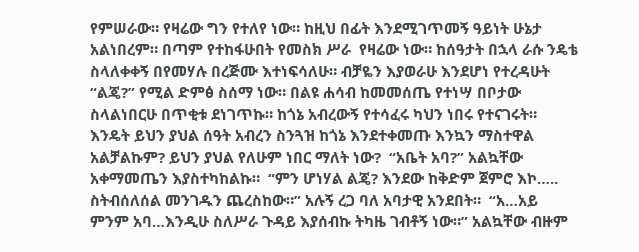የምሠራው። የዛሬው ግን የተለየ ነው። ከዚህ በፊት እንደሚገጥመኝ ዓይነት ሁኔታ አልነበረም። በጣም የተከፋሁበት የመስክ ሥራ  የዛሬው ነው። ከሰዓታት በኋላ ራሱ ንዴቴ ስላለቀቀኝ በየመሃሉ በረጅሙ እተነፍሳለሁ። ብቻዬን እያወራሁ እንደሆነ የተረዳሁት “ልጄ?” የሚል ድምፅ ስሰማ ነው። በልዩ ሐሳብ ከመመሰጤ የተነሣ በቦታው ስላልነበርሁ በጥቂቱ ደነገጥኩ። ከጎኔ አብረውኝ የተሳፈሩ ካህን ነበሩ የተናገሩት። እንዴት ይህን ያህል ሰዓት አብረን ስንጓዝ ከጎኔ እንደተቀመጡ እንኳን ማስተዋል አልቻልኩም? ይህን ያህል የለሁም ነበር ማለት ነው?  “አቤት አባ?” አልኳቸው አቀማመጤን እያስተካከልኩ።  “ምን ሆነሃል ልጄ? እንደው ከቅድም ጀምሮ እኮ….. ስትብሰለሰል መንገዱን ጨረስከው።” አሉኝ ረጋ ባለ አባታዊ አንደበት።  “አ…አይ ምንም አባ…እንዲሁ ስለሥራ ጉዳይ እያሰብኩ ትካዜ ገብቶኝ ነው።” አልኳቸው ብዙም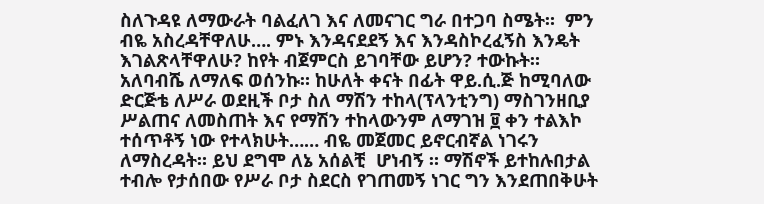ስለጉዳዩ ለማውራት ባልፈለገ እና ለመናገር ግራ በተጋባ ስሜት።  ምን ብዬ አስረዳቸዋለሁ…. ምኑ እንዳናደደኝ እና እንዳስኮረፈኝስ እንዴት እገልጽላቸዋለሁ? ከየት ብጀምርስ ይገባቸው ይሆን? ተውኩት። አለባብሼ ለማለፍ ወሰንኩ። ከሁለት ቀናት በፊት ዋይ.ሲ.ጅ ከሚባለው ድርጅቴ ለሥራ ወደዚች ቦታ ስለ ማሽን ተከላ(ፕላንቲንግ) ማስገንዘቢያ ሥልጠና ለመስጠት እና የማሽን ተከላውንም ለማገዝ ፱ ቀን ተልእኮ ተሰጥቶኝ ነው የተላክሁት…… ብዬ መጀመር ይኖርብኛል ነገሩን ለማስረዳት። ይህ ደግሞ ለኔ አሰልቺ  ሆነብኝ ። ማሽኖች ይተከሉበታል ተብሎ የታሰበው የሥራ ቦታ ስደርስ የገጠመኝ ነገር ግን እንደጠበቅሁት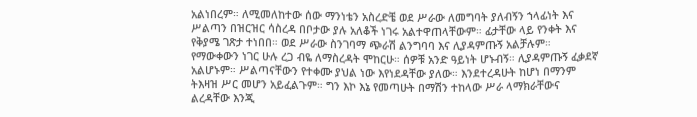አልነበረም። ለሚመለከተው ሰው ማንነቴን አስረድቼ ወደ ሥራው ለመግባት ያለብኝን ኀላፊነት እና ሥልጣን በዝርዝር ሳስረዳ በቦታው ያሉ አለቆች ነገሩ አልተዋጠላቸውም። ፊታቸው ላይ የንቀት እና የቅያሜ ገጽታ ተነበበ። ወደ ሥራው ስንገባማ ጭራሽ ልንግባባ እና ሊያዳምጡኝ አልቻሉም። የማውቀውን ነገር ሁሉ ረጋ ብዬ ለማስረዳት ሞከርሁ። ሰዎቹ አንድ ዓይነት ሆኑብኝ። ሊያዳምጡኝ ፈቃደኛ አልሆኑም። ሥልጣናቸውን የተቀሙ ያህል ነው እየነደዳቸው ያለው። እንደተረዳሁት ከሆነ በማንም ትእዛዝ ሥር መሆን አይፈልጉም። ግን እኮ እኔ የመጣሁት በማሽን ተከላው ሥራ ላማክራቸውና ልረዳቸው እንጂ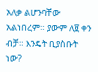አለቃ ልሆንባቸው አልነበረም። ያውም ለ፱ ቀን ብቻ። እንዴት ቢያስቡት ነው?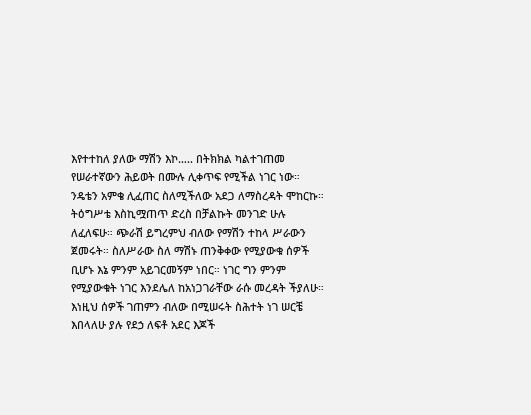እየተተከለ ያለው ማሽን እኮ….. በትክክል ካልተገጠመ የሠራተኛውን ሕይወት በሙሉ ሊቀጥፍ የሚችል ነገር ነው።  ንዴቴን አምቄ ሊፈጠር ስለሚችለው አደጋ ለማስረዳት ሞከርኩ። ትዕግሥቴ እስኪሟጠጥ ድረስ በቻልኩት መንገድ ሁሉ ለፈለፍሁ። ጭራሽ ይግረምህ ብለው የማሽን ተከላ ሥራውን ጀመሩት። ስለሥራው ስለ ማሽኑ ጠንቅቀው የሚያውቁ ሰዎች ቢሆኑ እኔ ምንም አይገርመኝም ነበር። ነገር ግን ምንም የሚያውቁት ነገር እንደሌለ ከአነጋገራቸው ራሱ መረዳት ችያለሁ። እነዚህ ሰዎች ገጠምን ብለው በሚሠሩት ስሕተት ነገ ሠርቼ እበላለሁ ያሉ የደኃ ለፍቶ አደር እጆች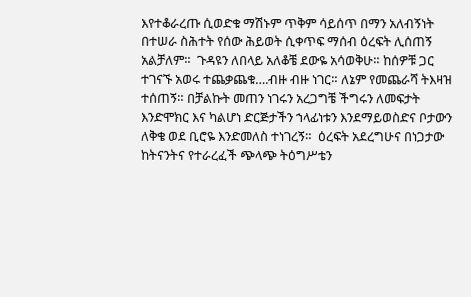እየተቆራረጡ ሲወድቁ ማሽኑም ጥቅም ሳይሰጥ በማን አለብኝነት በተሠራ ስሕተት የሰው ሕይወት ሲቀጥፍ ማሰብ ዕረፍት ሊሰጠኝ አልቻለም።  ጉዳዩን ለበላይ አለቆቼ ደውዬ አሳወቅሁ። ከሰዎቹ ጋር ተገናኙ አወሩ ተጨቃጨቁ….ብዙ ብዙ ነገር። ለኔም የመጨራሻ ትእዛዝ ተሰጠኝ። በቻልኩት መጠን ነገሩን አረጋግቼ ችግሩን ለመፍታት እንድሞክር እና ካልሆነ ድርጅታችን ኀላፊነቱን እንደማይወስድና ቦታውን ለቅቄ ወደ ቢሮዬ እንድመለስ ተነገረኝ።  ዕረፍት አደረግሁና በነጋታው ከትናንትና የተራረፈች ጭላጭ ትዕግሥቴን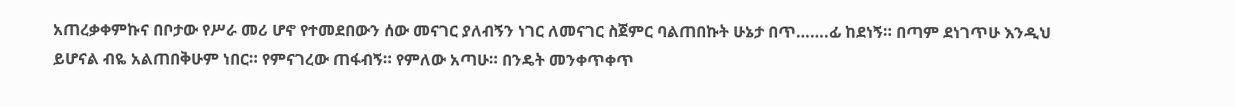አጠረቃቀምኩና በቦታው የሥራ መሪ ሆኖ የተመደበውን ሰው መናገር ያለብኝን ነገር ለመናገር ስጀምር ባልጠበኩት ሁኔታ በጥ…….ፊ ከደነኝ። በጣም ደነገጥሁ እንዲህ ይሆናል ብዬ አልጠበቅሁም ነበር። የምናገረው ጠፋብኝ። የምለው አጣሁ። በንዴት መንቀጥቀጥ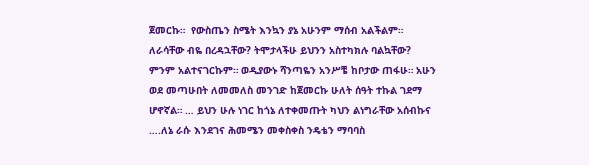ጀመርኩ።  የውስጤን ስሜት እንኳን ያኔ አሁንም ማሰብ አልችልም። ለራሳቸው ብዬ በረዳኋቸው? ትሞታላችሁ ይህንን አስተካክሉ ባልኳቸው? ምንም አልተናገርኩም። ወዲያውኑ ሻንጣዬን አንሥቼ ከቦታው ጠፋሁ። አሁን ወደ መጣሁበት ለመመለስ መንገድ ከጀመርኩ ሁለት ሰዓት ተኩል ገደማ ሆኖኛል። … ይህን ሁሉ ነገር ከጎኔ ለተቀመጡት ካህን ልነግራቸው አሰብኩና ….ለኔ ራሱ እንደገና ሕመሜን መቀስቀስ ንዴቴን ማባባስ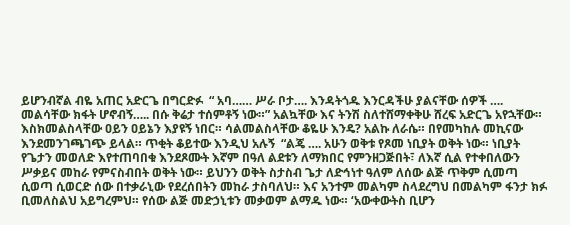ይሆንብኛል ብዬ አጠር አድርጌ በግርድፉ  “ አባ…… ሥራ ቦታ…. እንዳትጎዱ እንርዳችሁ ያልናቸው ሰዎች …. መልሳቸው ክፋት ሆኖብኝ….. በሱ ቅሬታ ተሰምቶኝ ነው።” አልኳቸው እና ትንሽ ስለተሸማቀቅሁ ሸረፍ አድርጌ አየኋቸው። እስክመልስላቸው ዐይን ዐይኔን እያዩኝ ነበር። ሳልመልስላቸው ቆዬሁ እንዴ? አልኩ ለራሴ። በየመካከሉ መኪናው እንደመንገጫገጭ ይላል። ጥቂት ቆይተው እንዲህ አሉኝ  “ልጄ …. አሁን ወቅቱ የጾመ ነቢያት ወቅት ነው። ነቢያት የጌታን መወለድ እየተጠባበቁ እንደጾሙት እኛም በዓለ ልደቱን ለማክበር የምንዘጋጅበት፣ ለእኛ ሲል የተቀበለውን ሥቃይና መከራ የምናስብበት ወቅት ነው። ይህንን ወቅት ስታስብ ጌታ ለድኅነተ ዓለም ለሰው ልጅ ጥቅም ሲመጣ ሲወጣ ሲወርድ ሰው በተቃራኒው የደረሰበትን መከራ ታስባለህ። እና አንተም መልካም ስላደረግህ በመልካም ፋንታ ክፉ ቢመለስልህ አይግረምህ። የሰው ልጅ መድኃኒቱን መቃወም ልማዱ ነው። ‘አውቀውትስ ቢሆን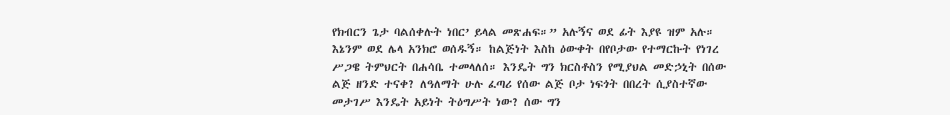የክብርን ጌታ ባልሰቀሉት ነበር’ ይላል መጽሐፍ።” አሉኝና ወደ ፊት እያዩ ዝም አሉ። እኔንም ወደ ሌላ አንክሮ ወሰዱኝ። ከልጅነት እስከ ዕውቀት በየቦታው የተማርኩት የነገረ ሥጋዌ ትምህርት በሐሳቤ ተመላለሰ። እንዴት ግን ክርስቶስን የሚያህል መድኃኒት በሰው ልጅ ዘንድ ተናቀ? ለዓለማት ሁሉ ፈጣሪ የሰው ልጅ ቦታ ነፍጎት በበረት ሲያስተኛው መታገሥ እንዴት አይነት ትዕግሥት ነው? ሰው ግን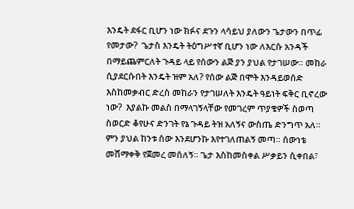እንዴት ደፋር ቢሆን ነው ክፉና ደጉን ላሳይህ ያለውን ጌታውን በጥፊ የመታው?  ጌታስ እንዴት ትዕግሥተኛ ቢሆን ነው ለእርሱ አንዳች በማይጨምርለት ጉዳይ ላይ የሰውን ልጅ ያን ያህል የታገሠው። መከራ ሲያደርሱበት እንዴት ዝም አለ? የሰው ልጅ በሞት እንዳይወሰድ እስከመቃብር ድረስ መከራን የታገሠለት እንዴት ዓይነት ፍቅር ቢኖረው ነው?  እያልኩ መልስ በማላገኝላቸው የመገረም ጥያቄዎች ስወጣ  ስወርድ ቆየሁና ድንገት የኔ ጉዳይ ትዝ አለኝና ውስጤ ድንግጥ አለ። ምን ያህል ከንቱ ሰው እንደሆንኩ እየተገለጠልኝ መጣ። ሰውነቴ መሸማቀቅ የጀመረ መሰለኝ። ጌታ እስከመስቀል ሥቃይን ሲቀበል፣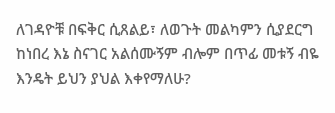ለገዳዮቹ በፍቅር ሲጸልይ፣ ለወጉት መልካምን ሲያደርግ ከነበረ እኔ ስናገር አልሰሙኝም ብሎም በጥፊ መቱኝ ብዬ እንዴት ይህን ያህል እቀየማለሁ?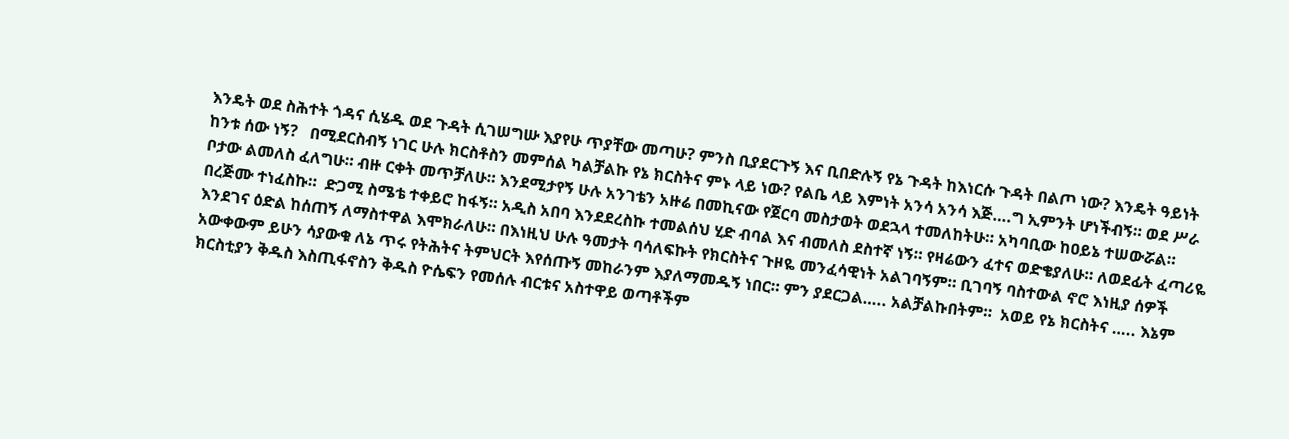እንዴት ወደ ስሕተት ጎዳና ሲሄዱ ወደ ጉዳት ሲገሠግሡ እያየሁ ጥያቸው መጣሁ? ምንስ ቢያደርጉኝ እና ቢበድሉኝ የኔ ጉዳት ከእነርሱ ጉዳት በልጦ ነው? እንዴት ዓይነት ከንቱ ሰው ነኝ?   በሚደርስብኝ ነገር ሁሉ ክርስቶስን መምሰል ካልቻልኩ የኔ ክርስትና ምኑ ላይ ነው? የልቤ ላይ እምነት አንሳ አንሳ እጅ….ግ ኢምንት ሆነችብኝ። ወደ ሥራ ቦታው ልመለስ ፈለግሁ። ብዙ ርቀት መጥቻለሁ። እንደሚታየኝ ሁሉ አንገቴን አዙሬ በመኪናው የጀርባ መስታወት ወደኋላ ተመለከትሁ። አካባቢው ከዐይኔ ተሠውሯል። በረጅሙ ተነፈስኩ።  ድጋሚ ስሜቴ ተቀይሮ ከፋኝ። አዲስ አበባ እንደደረስኩ ተመልሰህ ሂድ ብባል እና ብመለስ ደስተኛ ነኝ። የዛሬውን ፈተና ወድቄያለሁ። ለወደፊት ፈጣሪዬ እንደገና ዕድል ከሰጠኝ ለማስተዋል እሞክራለሁ። በእነዚህ ሁሉ ዓመታት ባሳለፍኩት የክርስትና ጉዞዬ መንፈሳዊነት አልገባኝም። ቢገባኝ ባስተውል ኖሮ እነዚያ ሰዎች አውቀውም ይሁን ሳያውቁ ለኔ ጥሩ የትሕትና ትምህርት እየሰጡኝ መከራንም እያለማመዱኝ ነበር። ምን ያደርጋል….. አልቻልኩበትም።  አወይ የኔ ክርስትና ….. እኔም ክርስቲያን ቅዱስ እስጢፋኖስን ቅዱስ ዮሴፍን የመሰሉ ብርቱና አስተዋይ ወጣቶችም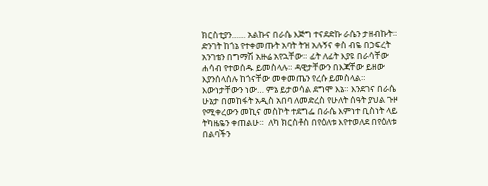ክርስቲያን…… አልኩና በራሴ እጅግ ተናደድኩ ራሴን ታዘብኩት። ድንገት ከጎኔ የተቀመጡት አባት ትዝ አሉኝና ቀስ ብዬ በኃፍረት አንገቴን በግማሽ አዙሬ አየኋቸው። ፊት ለፊት እያዩ በራሳቸው ሐሳብ የተወሰዱ ይመስላሉ። ዳዊታቸውን በእጃቸው ይዘው እያንሰላሰሉ ከጎናቸው መቀመጤን የረሱ ይመስላል።  እውነታቸውን ነው… ምኔ ይታወሳል ደግሞ እኔ። እንደገና በራሴ ሁኔታ በመከፋት አዲስ አበባ ለመድረስ የሁለት ሰዓት ያህል ጉዞ የሚቀረውን መኪና መስኮት ተደግፌ በራሴ እምነተ ቢስነት ላይ ትካዜዬን ቀጠልሁ።  ለካ ክርስቶስ በየዕለቱ እየተወለደ በየዕለቱ በልባችን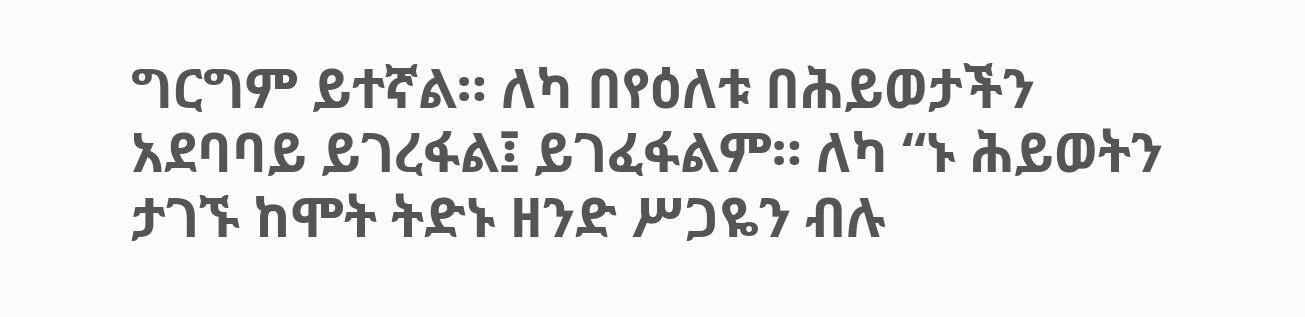ግርግም ይተኛል። ለካ በየዕለቱ በሕይወታችን አደባባይ ይገረፋል፤ ይገፈፋልም። ለካ “ኑ ሕይወትን ታገኙ ከሞት ትድኑ ዘንድ ሥጋዬን ብሉ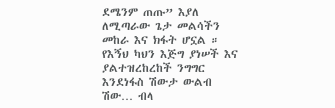ደሜንም ጠጡ” እያለ ለሚጣራው ጌታ መልሳችን መከራ እና ክፋት ሆኗል ። የእኝህ ካህን እጅግ ያነሠች እና ያልተዝረከረከች ንግግር እንደነፋስ ሽውታ ውልብ ሽው… ብላ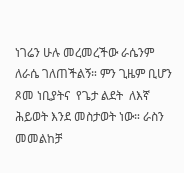ነገሬን ሁሉ መረመረችው ራሴንም ለራሴ ገለጠችልኝ። ምን ጊዜም ቢሆን ጾመ ነቢያትና  የጌታ ልደት  ለእኛ ሕይወት እንደ መስታወት ነው። ራስን መመልከቻ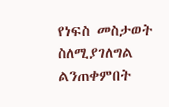የነፍስ መስታወት ስለሚያገለግል ልንጠቀምበት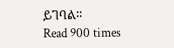ይገባል።
Read 900 times